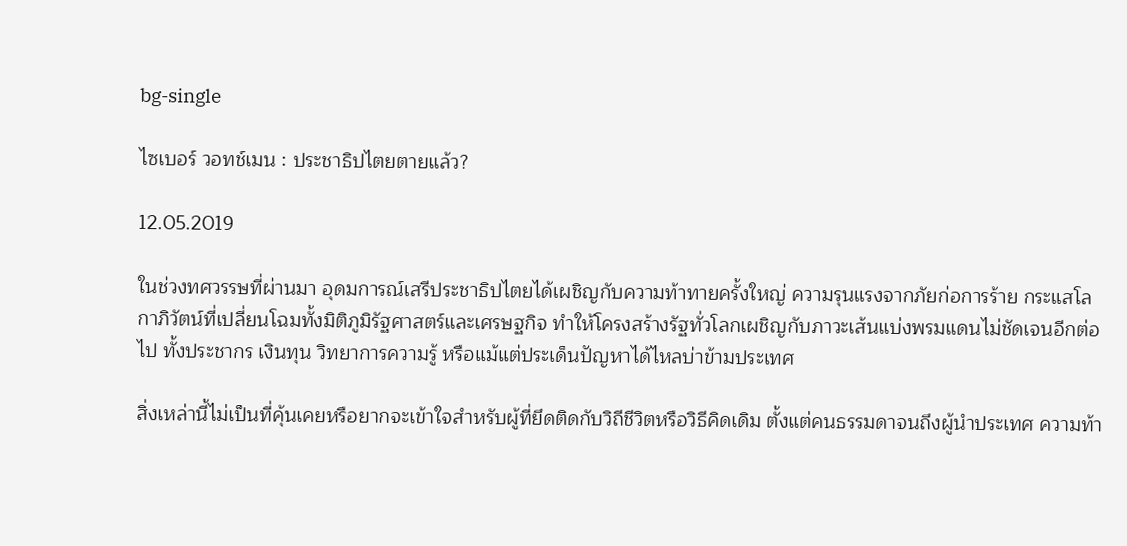bg-single

ไซเบอร์ วอทช์เมน : ประชาธิปไตยตายแล้ว?

12.05.2019

ในช่วงทศวรรษที่ผ่านมา อุดมการณ์เสรีประชาธิปไตยได้เผชิญกับความท้าทายครั้งใหญ่ ความรุนแรงจากภัยก่อการร้าย กระแสโลกาภิวัตน์ที่เปลี่ยนโฉมทั้งมิติภูมิรัฐศาสตร์และเศรษฐกิจ ทำให้โครงสร้างรัฐทั่วโลกเผชิญกับภาวะเส้นแบ่งพรมแดนไม่ชัดเจนอีกต่อไป ทั้งประชากร เงินทุน วิทยาการความรู้ หรือแม้แต่ประเด็นปัญหาได้ไหลบ่าข้ามประเทศ

สิ่งเหล่านี้ไม่เป็นที่คุ้นเคยหรือยากจะเข้าใจสำหรับผู้ที่ยึดติดกับวิถีชีวิตหรือวิธีคิดเดิม ตั้งแต่คนธรรมดาจนถึงผู้นำประเทศ ความท้า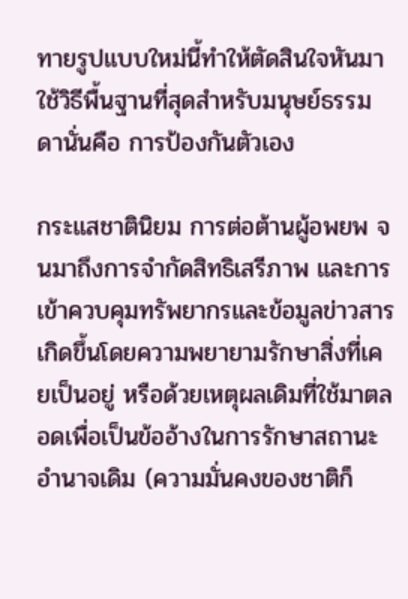ทายรูปแบบใหม่นี้ทำให้ตัดสินใจหันมาใช้วิธีพื้นฐานที่สุดสำหรับมนุษย์ธรรมดานั่นคือ การป้องกันตัวเอง

กระแสชาตินิยม การต่อต้านผู้อพยพ จนมาถึงการจำกัดสิทธิเสรีภาพ และการเข้าควบคุมทรัพยากรและข้อมูลข่าวสารเกิดขึ้นโดยความพยายามรักษาสิ่งที่เคยเป็นอยู่ หรือด้วยเหตุผลเดิมที่ใช้มาตลอดเพื่อเป็นข้ออ้างในการรักษาสถานะอำนาจเดิม (ความมั่นคงของชาติก็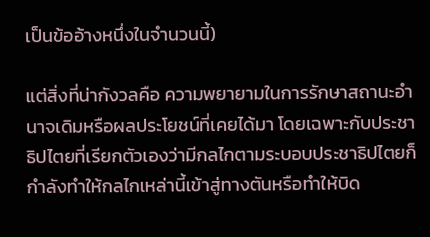เป็นข้ออ้างหนึ่งในจำนวนนี้)

แต่สิ่งที่น่ากังวลคือ ความพยายามในการรักษาสถานะอำนาจเดิมหรือผลประโยชน์ที่เคยได้มา โดยเฉพาะกับประชาธิปไตยที่เรียกตัวเองว่ามีกลไกตามระบอบประชาธิปไตยก็กำลังทำให้กลไกเหล่านี้เข้าสู่ทางตันหรือทำให้บิด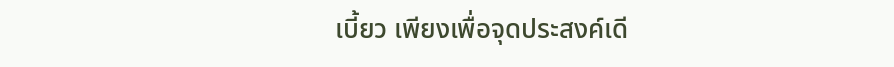เบี้ยว เพียงเพื่อจุดประสงค์เดี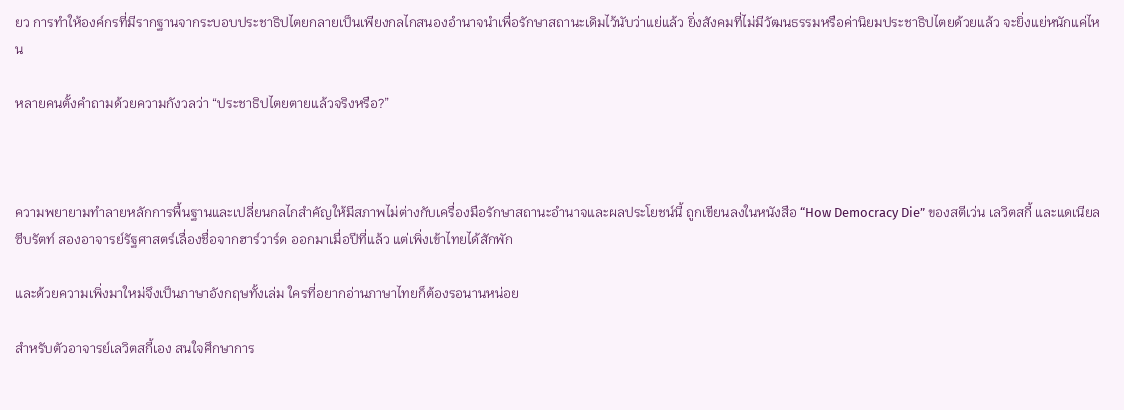ยว การทำให้องค์กรที่มีรากฐานจากระบอบประชาธิปไตยกลายเป็นเพียงกลไกสนองอำนาจนำเพื่อรักษาสถานะเดิมไว้นับว่าแย่แล้ว ยิ่งสังคมที่ไม่มีวัฒนธรรมหรือค่านิยมประชาธิปไตยด้วยแล้ว จะยิ่งแย่หนักแค่ไหน

หลายคนตั้งคำถามด้วยความกังวลว่า “ประชาธิปไตยตายแล้วจริงหรือ?”



ความพยายามทำลายหลักการพื้นฐานและเปลี่ยนกลไกสำคัญให้มีสภาพไม่ต่างกับเครื่องมือรักษาสถานะอำนาจและผลประโยชน์นี้ ถูกเขียนลงในหนังสือ “How Democracy Die” ของสตีเว่น เลวิตสกี้ และแดเนียล ซีบรัตท์ สองอาจารย์รัฐศาสตร์เลื่องชื่อจากฮาร์วาร์ด ออกมาเมื่อปีที่แล้ว แต่เพิ่งเข้าไทยได้สักพัก

และด้วยความเพิ่งมาใหม่จึงเป็นภาษาอังกฤษทั้งเล่ม ใครที่อยากอ่านภาษาไทยก็ต้องรอนานหน่อย

สำหรับตัวอาจารย์เลวิตสกี้เอง สนใจศึกษาการ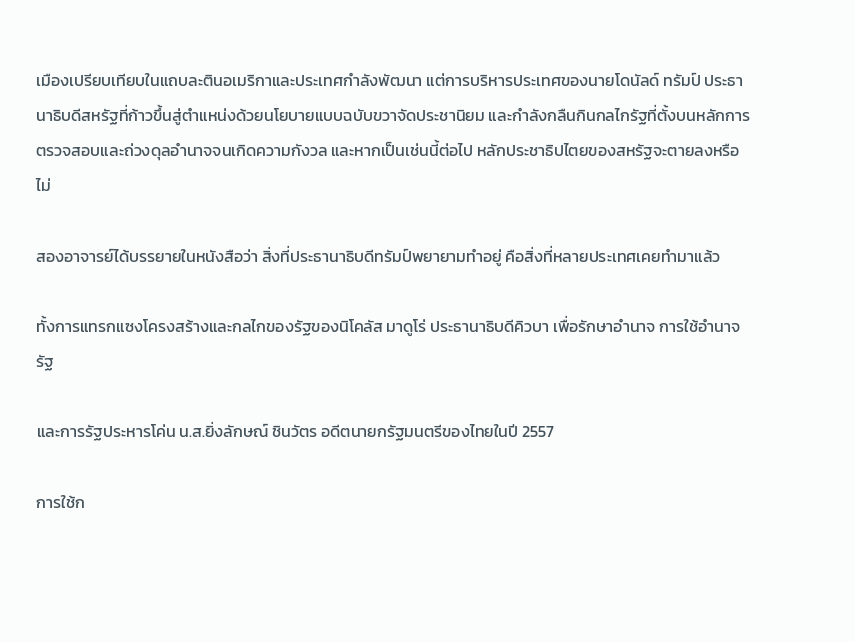เมืองเปรียบเทียบในแถบละตินอเมริกาและประเทศกำลังพัฒนา แต่การบริหารประเทศของนายโดนัลด์ ทรัมป์ ประธานาธิบดีสหรัฐที่ก้าวขึ้นสู่ตำแหน่งด้วยนโยบายแบบฉบับขวาจัดประชานิยม และกำลังกลืนกินกลไกรัฐที่ตั้งบนหลักการตรวจสอบและถ่วงดุลอำนาจจนเกิดความกังวล และหากเป็นเช่นนี้ต่อไป หลักประชาธิปไตยของสหรัฐจะตายลงหรือไม่

สองอาจารย์ได้บรรยายในหนังสือว่า สิ่งที่ประธานาธิบดีทรัมป์พยายามทำอยู่ คือสิ่งที่หลายประเทศเคยทำมาแล้ว

ทั้งการแทรกแซงโครงสร้างและกลไกของรัฐของนิโคลัส มาดูโร่ ประธานาธิบดีคิวบา เพื่อรักษาอำนาจ การใช้อำนาจรัฐ

และการรัฐประหารโค่น น.ส.ยิ่งลักษณ์ ชินวัตร อดีตนายกรัฐมนตรีของไทยในปี 2557

การใช้ก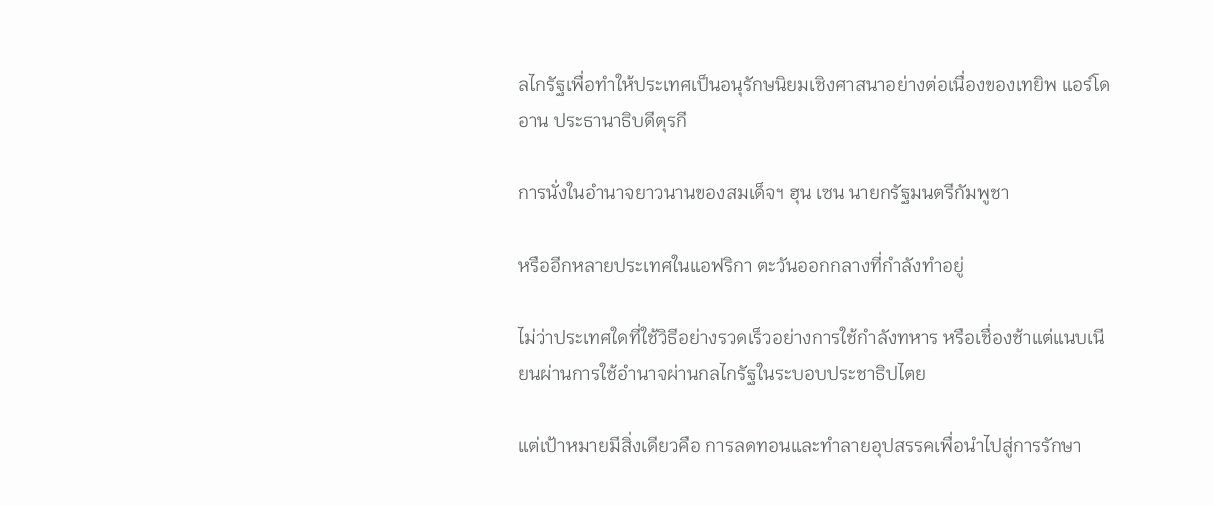ลไกรัฐเพื่อทำให้ประเทศเป็นอนุรักษนิยมเชิงศาสนาอย่างต่อเนื่องของเทยิพ แอร์โดอาน ประธานาธิบดีตุรกี

การนั่งในอำนาจยาวนานของสมเด็จฯ ฮุน เซน นายกรัฐมนตรีกัมพูชา

หรืออีกหลายประเทศในแอฟริกา ตะวันออกกลางที่กำลังทำอยู่

ไม่ว่าประเทศใดที่ใช้วิธีอย่างรวดเร็วอย่างการใช้กำลังทหาร หรือเชื่องช้าแต่แนบเนียนผ่านการใช้อำนาจผ่านกลไกรัฐในระบอบประชาธิปไตย

แต่เป้าหมายมีสิ่งเดียวคือ การลดทอนและทำลายอุปสรรคเพื่อนำไปสู่การรักษา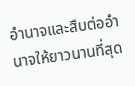อำนาจและสืบต่ออำนาจให้ยาวนานที่สุด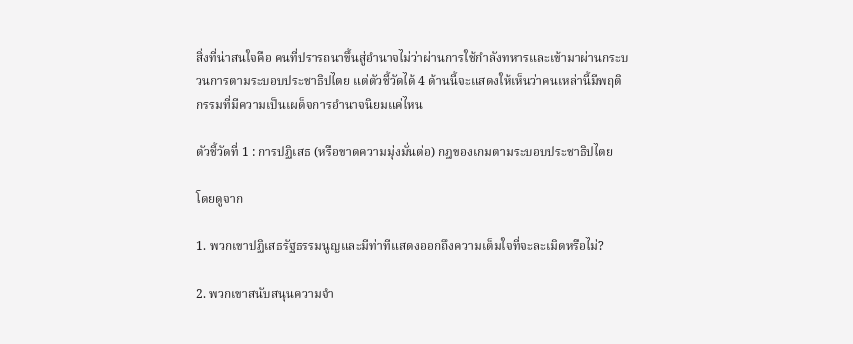สิ่งที่น่าสนใจคือ คนที่ปรารถนาขึ้นสู่อำนาจไม่ว่าผ่านการใช้กำลังทหารและเข้ามาผ่านกระบวนการตามระบอบประชาธิปไตย แต่ตัวชี้วัดได้ 4 ด้านนี้จะแสดงให้เห็นว่าคนเหล่านี้มีพฤติกรรมที่มีความเป็นเผด็จการอำนาจนิยมแค่ไหน

ตัวชี้วัดที่ 1 : การปฏิเสธ (หรือขาดความมุ่งมั่นต่อ) กฎของเกมตามระบอบประชาธิปไตย

โดยดูจาก

1. พวกเขาปฏิเสธรัฐธรรมนูญและมีท่าทีแสดงออกถึงความเต็มใจที่จะละเมิดหรือไม่?

2. พวกเขาสนับสนุนความจำ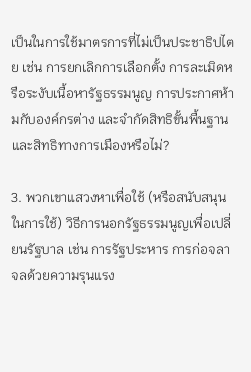เป็นในการใช้มาตรการที่ไม่เป็นประชาธิปไตย เช่น การยกเลิกการเลือกตั้ง การละเมิดหรือระงับเนื้อหารัฐธรรมนูญ การประกาศห้ามกับองค์กรต่าง และจำกัดสิทธิขั้นพื้นฐานและสิทธิทางการเมืองหรือไม่?

3. พวกเขาแสวงหาเพื่อใช้ (หรือสนับสนุนในการใช้) วิธีการนอกรัฐธรรมนูญเพื่อเปลี่ยนรัฐบาล เช่น การรัฐประหาร การก่อจลาจลด้วยความรุนแรง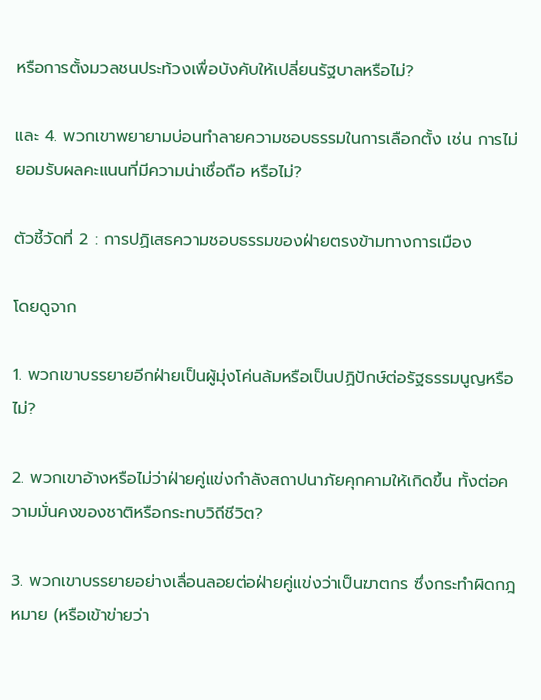หรือการตั้งมวลชนประท้วงเพื่อบังคับให้เปลี่ยนรัฐบาลหรือไม่?

และ 4. พวกเขาพยายามบ่อนทำลายความชอบธรรมในการเลือกตั้ง เช่น การไม่ยอมรับผลคะแนนที่มีความน่าเชื่อถือ หรือไม่?

ตัวชี้วัดที่ 2 : การปฏิเสธความชอบธรรมของฝ่ายตรงข้ามทางการเมือง

โดยดูจาก

1. พวกเขาบรรยายอีกฝ่ายเป็นผู้มุ่งโค่นล้มหรือเป็นปฏิปักษ์ต่อรัฐธรรมนูญหรือไม่?

2. พวกเขาอ้างหรือไม่ว่าฝ่ายคู่แข่งกำลังสถาปนาภัยคุกคามให้เกิดขึ้น ทั้งต่อความมั่นคงของชาติหรือกระทบวิถีชีวิต?

3. พวกเขาบรรยายอย่างเลื่อนลอยต่อฝ่ายคู่แข่งว่าเป็นฆาตกร ซึ่งกระทำผิดกฎหมาย (หรือเข้าข่ายว่า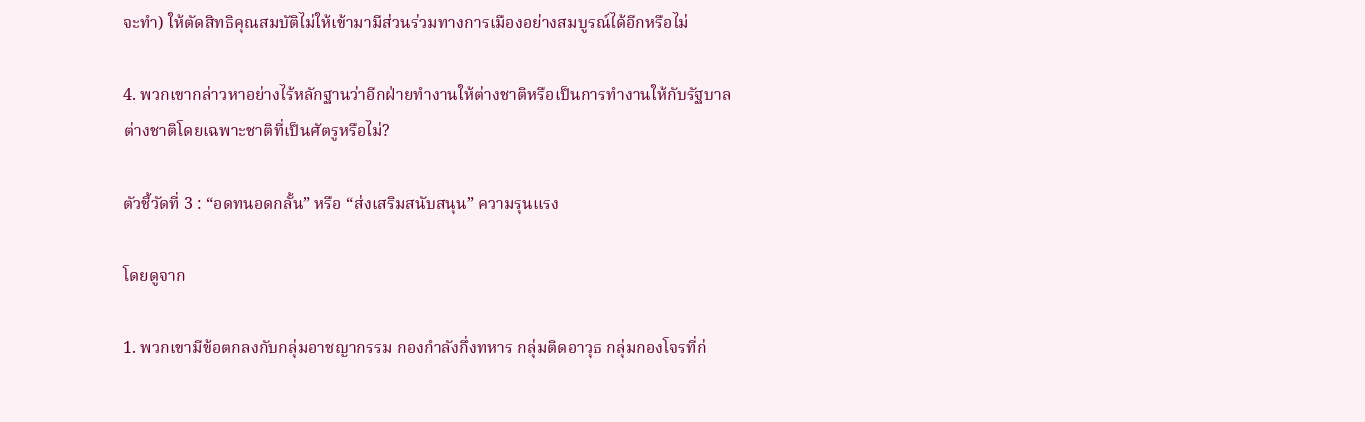จะทำ) ให้ตัดสิทธิคุณสมบัติไม่ให้เข้ามามีส่วนร่วมทางการเมืองอย่างสมบูรณ์ได้อีกหรือไม่

4. พวกเขากล่าวหาอย่างไร้หลักฐานว่าอีกฝ่ายทำงานให้ต่างชาติหรือเป็นการทำงานให้กับรัฐบาลต่างชาติโดยเฉพาะชาติที่เป็นศัตรูหรือไม่?

ตัวชี้วัดที่ 3 : “อดทนอดกลั้น” หรือ “ส่งเสริมสนับสนุน” ความรุนแรง

โดยดูจาก

1. พวกเขามีข้อตกลงกับกลุ่มอาชญากรรม กองกำลังกึ่งทหาร กลุ่มติดอาวุธ กลุ่มกองโจรที่ก่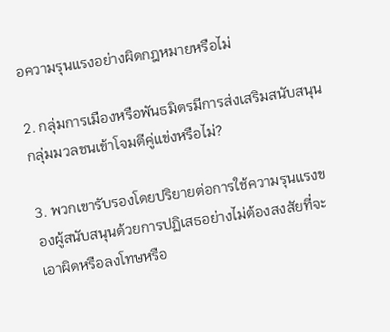อความรุนแรงอย่างผิดกฎหมายหรือไม่

2. กลุ่มการเมืองหรือพันธมิตรมีการส่งเสริมสนับสนุนกลุ่มมวลชนเข้าโจมตีคู่แข่งหรือไม่?

3. พวกเขารับรองโดยปริยายต่อการใช้ความรุนแรงของผู้สนับสนุนด้วยการปฏิเสธอย่างไม่ต้องสงสัยที่จะเอาผิดหรือลงโทษหรือ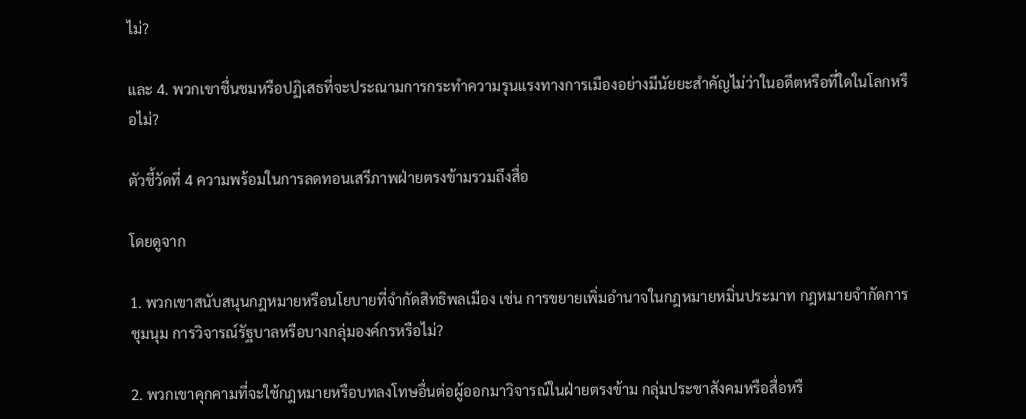ไม่?

และ 4. พวกเขาชื่นชมหรือปฏิเสธที่จะประณามการกระทำความรุนแรงทางการเมืองอย่างมีนัยยะสำคัญไม่ว่าในอดีตหรือที่ใดในโลกหรือไม่?

ตัวชี้วัดที่ 4 ความพร้อมในการลดทอนเสรีภาพฝ่ายตรงข้ามรวมถึงสื่อ

โดยดูจาก

1. พวกเขาสนับสนุนกฎหมายหรือนโยบายที่จำกัดสิทธิพลเมือง เช่น การขยายเพิ่มอำนาจในกฎหมายหมิ่นประมาท กฎหมายจำกัดการชุมนุม การวิจารณ์รัฐบาลหรือบางกลุ่มองค์กรหรือไม่?

2. พวกเขาคุกคามที่จะใช้กฎหมายหรือบทลงโทษอื่นต่อผู้ออกมาวิจารณ์ในฝ่ายตรงข้าม กลุ่มประชาสังคมหรือสื่อหรื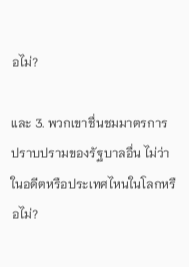อไม่?

และ 3. พวกเขาชื่นชมมาตรการปราบปรามของรัฐบาลอื่น ไม่ว่าในอดีตหรือประเทศไหนในโลกหรือไม่?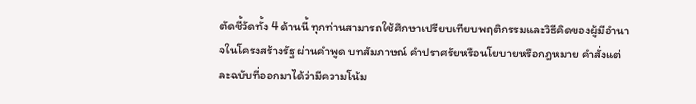ตัดชี้วัดทั้ง 4 ด้านนี้ ทุกท่านสามารถใช้ศึกษาเปรียบเทียบพฤติกรรมและวิธีคิดของผู้มีอำนาจในโครงสร้างรัฐ ผ่านคำพูด บทสัมภาษณ์ คำปราศรัยหรือนโยบายหรือกฎหมาย คำสั่งแต่ละฉบับที่ออกมาได้ว่ามีความโน้ม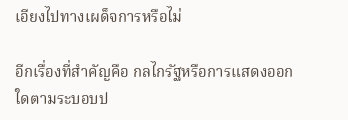เอียงไปทางเผด็จการหรือไม่

อีกเรื่องที่สำคัญคือ กลไกรัฐหรือการแสดงออกใดตามระบอบป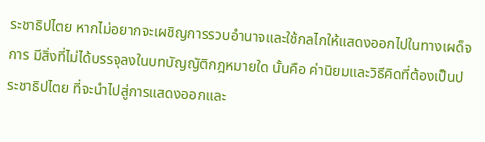ระชาธิปไตย หากไม่อยากจะเผชิญการรวบอำนาจและใช้กลไกให้แสดงออกไปในทางเผด็จการ มีสิ่งที่ไม่ได้บรรจุลงในบทบัญญัติกฎหมายใด นั้นคือ ค่านิยมและวิธีคิดที่ต้องเป็นประชาธิปไตย ที่จะนำไปสู่การแสดงออกและ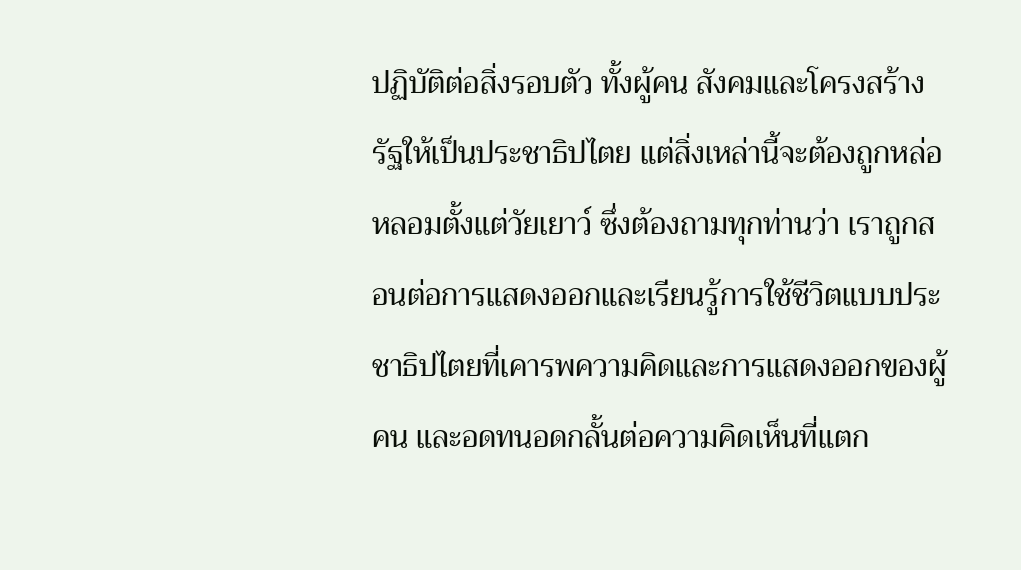ปฏิบัติต่อสิ่งรอบตัว ทั้งผู้คน สังคมและโครงสร้างรัฐให้เป็นประชาธิปไตย แต่สิ่งเหล่านี้จะต้องถูกหล่อหลอมตั้งแต่วัยเยาว์ ซึ่งต้องถามทุกท่านว่า เราถูกสอนต่อการแสดงออกและเรียนรู้การใช้ชีวิตแบบประชาธิปไตยที่เคารพความคิดและการแสดงออกของผู้คน และอดทนอดกลั้นต่อความคิดเห็นที่แตก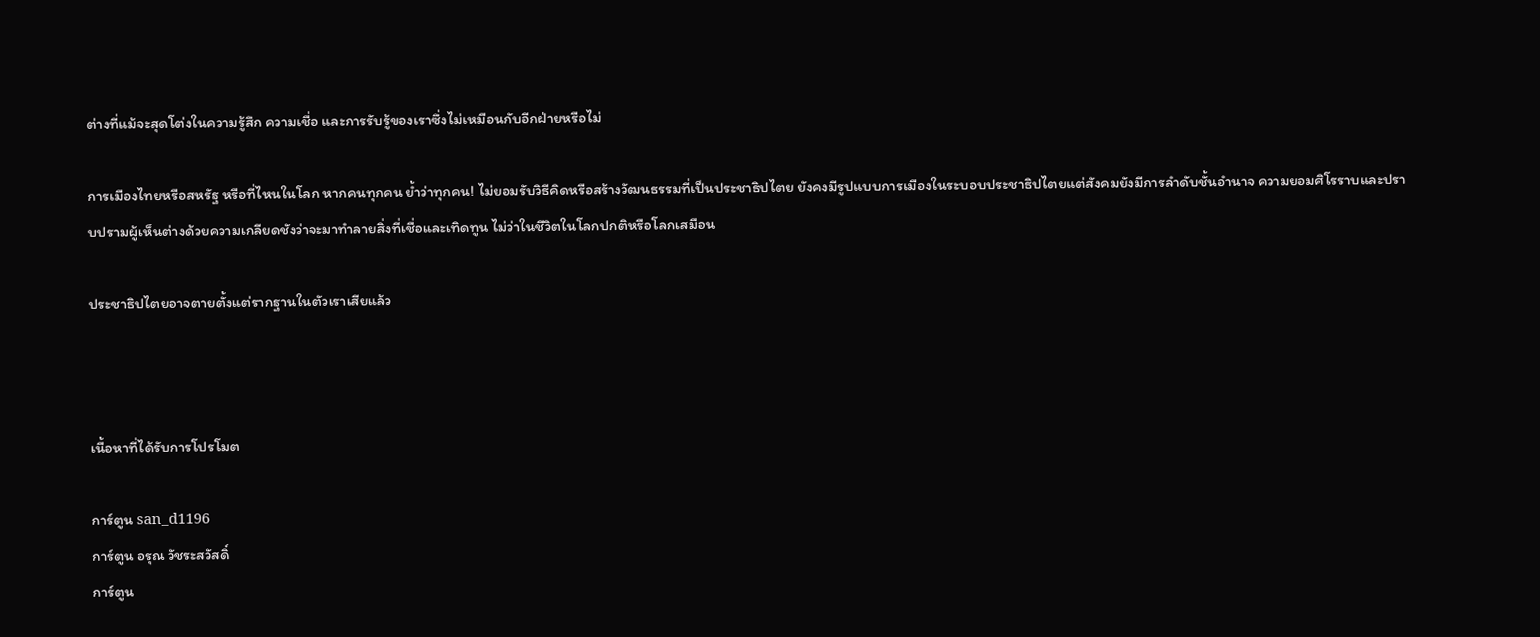ต่างที่แม้จะสุดโต่งในความรู้สึก ความเชื่อ และการรับรู้ของเราซึ่งไม่เหมือนกับอีกฝ่ายหรือไม่

การเมืองไทยหรือสหรัฐ หรือที่ไหนในโลก หากคนทุกคน ย้ำว่าทุกคน! ไม่ยอมรับวิธีคิดหรือสร้างวัฒนธรรมที่เป็นประชาธิปไตย ยังคงมีรูปแบบการเมืองในระบอบประชาธิปไตยแต่สังคมยังมีการลำดับชั้นอำนาจ ความยอมศิโรราบและปราบปรามผู้เห็นต่างด้วยความเกลียดชังว่าจะมาทำลายสิ่งที่เชื่อและเทิดทูน ไม่ว่าในชีวิตในโลกปกติหรือโลกเสมือน

ประชาธิปไตยอาจตายตั้งแต่รากฐานในตัวเราเสียแล้ว



เนื้อหาที่ได้รับการโปรโมต

การ์ตูน san_d1196
การ์ตูน อรุณ วัชระสวัสดิ์
การ์ตูน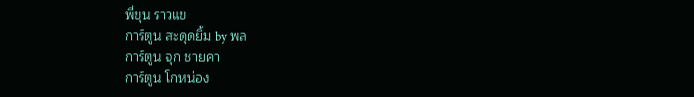พี่ขุน ราวแข
การ์ตูน สะดุดยิ้ม by พล
การ์ตูน จุก ชายคา
การ์ตูน โกหน่อง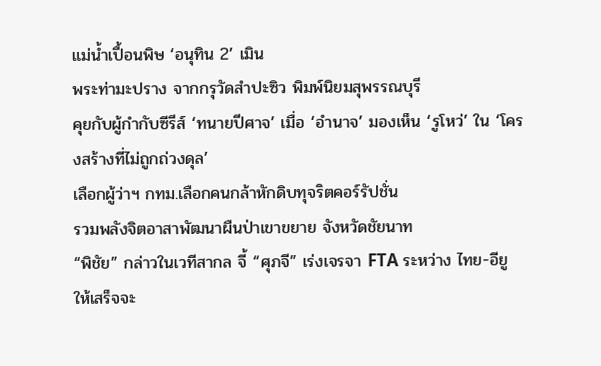แม่น้ำเปื้อนพิษ ‘อนุทิน 2’ เมิน
พระท่ามะปราง จากกรุวัดสำปะซิว พิมพ์นิยมสุพรรณบุรี
คุยกับผู้กำกับซีรีส์ ‘ทนายปีศาจ’ เมื่อ ‘อำนาจ’ มองเห็น ‘รูโหว่’ ใน ‘โครงสร้างที่ไม่ถูกถ่วงดุล’
เลือกผู้ว่าฯ กทม.เลือกคนกล้าหักดิบทุจริตคอร์รัปชั่น
รวมพลังจิตอาสาพัฒนาผืนป่าเขาขยาย จังหวัดชัยนาท
“พิชัย” กล่าวในเวทีสากล จี้ “ศุภจี” เร่งเจรจา FTA ระหว่าง ไทย-อียู ให้เสร็จจะ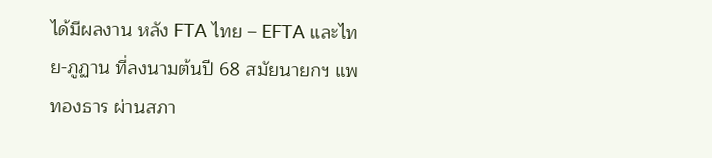ได้มีผลงาน หลัง FTA ไทย – EFTA และไทย-ภูฏาน ที่ลงนามต้นปี 68 สมัยนายกฯ แพทองธาร ผ่านสภา